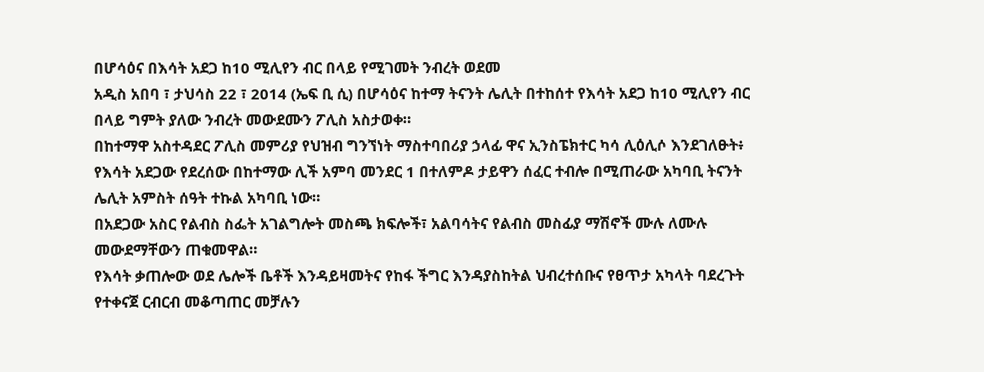በሆሳዕና በእሳት አደጋ ከ10 ሚሊየን ብር በላይ የሚገመት ንብረት ወደመ
አዲስ አበባ ፣ ታህሳስ 22 ፣ 2014 (ኤፍ ቢ ሲ) በሆሳዕና ከተማ ትናንት ሌሊት በተከሰተ የእሳት አደጋ ከ10 ሚሊየን ብር በላይ ግምት ያለው ንብረት መውደሙን ፖሊስ አስታወቀ።
በከተማዋ አስተዳደር ፖሊስ መምሪያ የህዝብ ግንኘነት ማስተባበሪያ ኃላፊ ዋና ኢንስፔክተር ካሳ ሊዕሊሶ እንደገለፁት፥ የእሳት አደጋው የደረሰው በከተማው ሊች አምባ መንደር 1 በተለምዶ ታይዋን ሰፈር ተብሎ በሚጠራው አካባቢ ትናንት ሌሊት አምስት ሰዓት ተኩል አካባቢ ነው።
በአደጋው አስር የልብስ ስፌት አገልግሎት መስጫ ክፍሎች፣ አልባሳትና የልብስ መስፊያ ማሽኖች ሙሉ ለሙሉ መውደማቸውን ጠቁመዋል።
የእሳት ቃጠሎው ወደ ሌሎች ቤቶች እንዳይዛመትና የከፋ ችግር እንዳያስከትል ህብረተሰቡና የፀጥታ አካላት ባደረጉት የተቀናጀ ርብርብ መቆጣጠር መቻሉን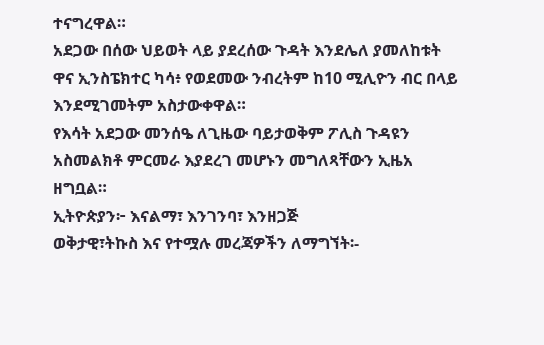ተናግረዋል።
አደጋው በሰው ህይወት ላይ ያደረሰው ጉዳት እንደሌለ ያመለከቱት ዋና ኢንስፔክተር ካሳ፥ የወደመው ንብረትም ከ10 ሚሊዮን ብር በላይ እንደሚገመትም አስታውቀዋል።
የእሳት አደጋው መንሰዔ ለጊዜው ባይታወቅም ፖሊስ ጉዳዩን አስመልክቶ ምርመራ እያደረገ መሆኑን መግለጻቸውን ኢዜአ ዘግቧል።
ኢትዮጵያን፦ እናልማ፣ እንገንባ፣ እንዘጋጅ
ወቅታዊ፣ትኩስ እና የተሟሉ መረጃዎችን ለማግኘት፡-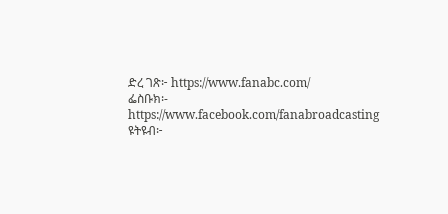ድረ ገጽ፦ https://www.fanabc.com/
ፌስቡክ፡- https://www.facebook.com/fanabroadcasting
ዩትዩብ፦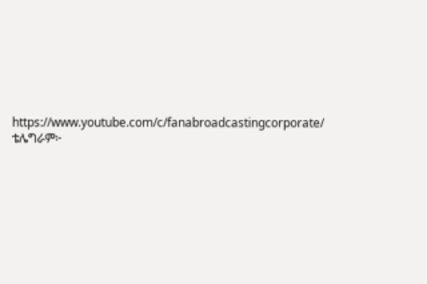https://www.youtube.com/c/fanabroadcastingcorporate/
ቴሌግራም፦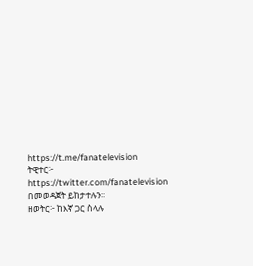https://t.me/fanatelevision
ትዊተር፦ https://twitter.com/fanatelevision በመወዳጀት ይከታተሉን፡፡
ዘወትር፦ ከእኛ ጋር ስላሉ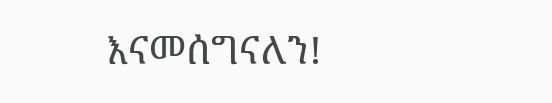እናመሰግናለን!